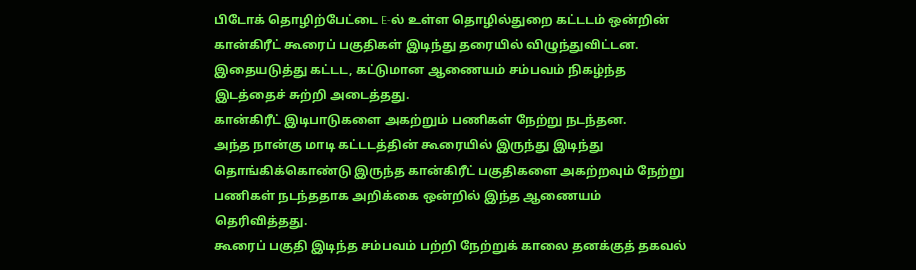பிடோக் தொழிற்பேட்டை E-ல் உள்ள தொழில்துறை கட்டடம் ஒன்றின் கான்கிரீட் கூரைப் பகுதிகள் இடிந்து தரையில் விழுந்துவிட்டன.
இதையடுத்து கட்டட, கட்டுமான ஆணையம் சம்பவம் நிகழ்ந்த இடத்தைச் சுற்றி அடைத்தது.
கான்கிரீட் இடிபாடுகளை அகற்றும் பணிகள் நேற்று நடந்தன.
அந்த நான்கு மாடி கட்டடத்தின் கூரையில் இருந்து இடிந்து தொங்கிக்கொண்டு இருந்த கான்கிரீட் பகுதிகளை அகற்றவும் நேற்று பணிகள் நடந்ததாக அறிக்கை ஒன்றில் இந்த ஆணையம் தெரிவித்தது.
கூரைப் பகுதி இடிந்த சம்பவம் பற்றி நேற்றுக் காலை தனக்குத் தகவல்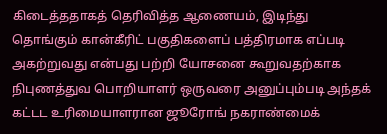கிடைத்ததாகத் தெரிவித்த ஆணையம், இடிந்து தொங்கும் கான்கீரிட் பகுதிகளைப் பத்திரமாக எப்படி அகற்றுவது என்பது பற்றி யோசனை கூறுவதற்காக நிபுணத்துவ பொறியாளர் ஒருவரை அனுப்பும்படி அந்தக் கட்டட உரிமையாளரான ஜூரோங் நகராண்மைக்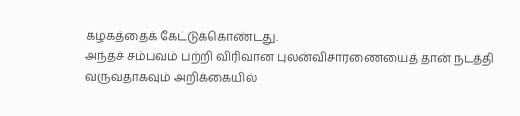கழகத்தைக் கேட்டுக்கொண்டது.
அந்தச் சம்பவம் பற்றி விரிவான புலன்விசாரணையைத் தான் நடத்தி வருவதாகவும் அறிக்கையில்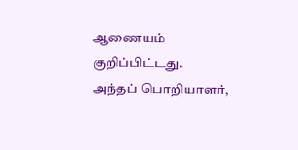ஆணையம் குறிப்பிட்டது.
அந்தப் பொறியாளர்,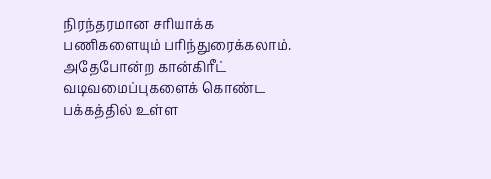நிரந்தரமான சரியாக்க பணிகளையும் பரிந்துரைக்கலாம். அதேபோன்ற கான்கிரீட் வடிவமைப்புகளைக் கொண்ட பக்கத்தில் உள்ள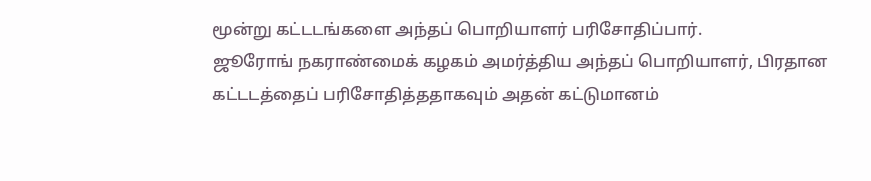மூன்று கட்டடங்களை அந்தப் பொறியாளர் பரிசோதிப்பார்.
ஜூரோங் நகராண்மைக் கழகம் அமர்த்திய அந்தப் பொறியாளர், பிரதான கட்டடத்தைப் பரிசோதித்ததாகவும் அதன் கட்டுமானம்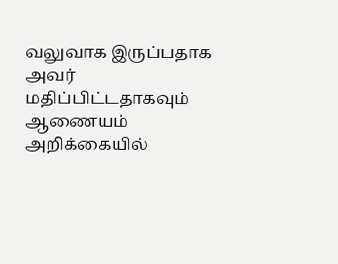வலுவாக இருப்பதாக அவர் மதிப்பிட்டதாகவும் ஆணையம் அறிக்கையில்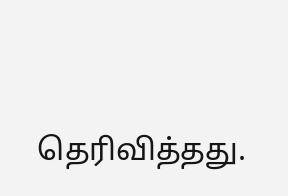தெரிவித்தது.